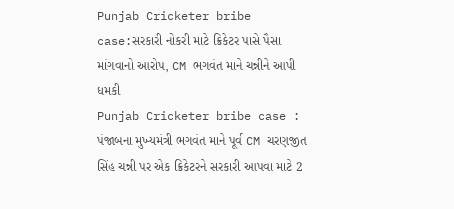Punjab Cricketer bribe case:સરકારી નોકરી માટે ક્રિકેટર પાસે પૈસા માંગવાનો આરોપ, CM ભગવંત માને ચન્નીને આપી ધમકી
Punjab Cricketer bribe case : પંજાબના મુખ્યમંત્રી ભગવંત માને પૂર્વ CM ચરણજીત સિંહ ચન્ની પર એક ક્રિકેટરને સરકારી આપવા માટે 2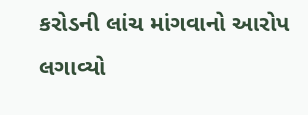કરોડની લાંચ માંગવાનો આરોપ લગાવ્યો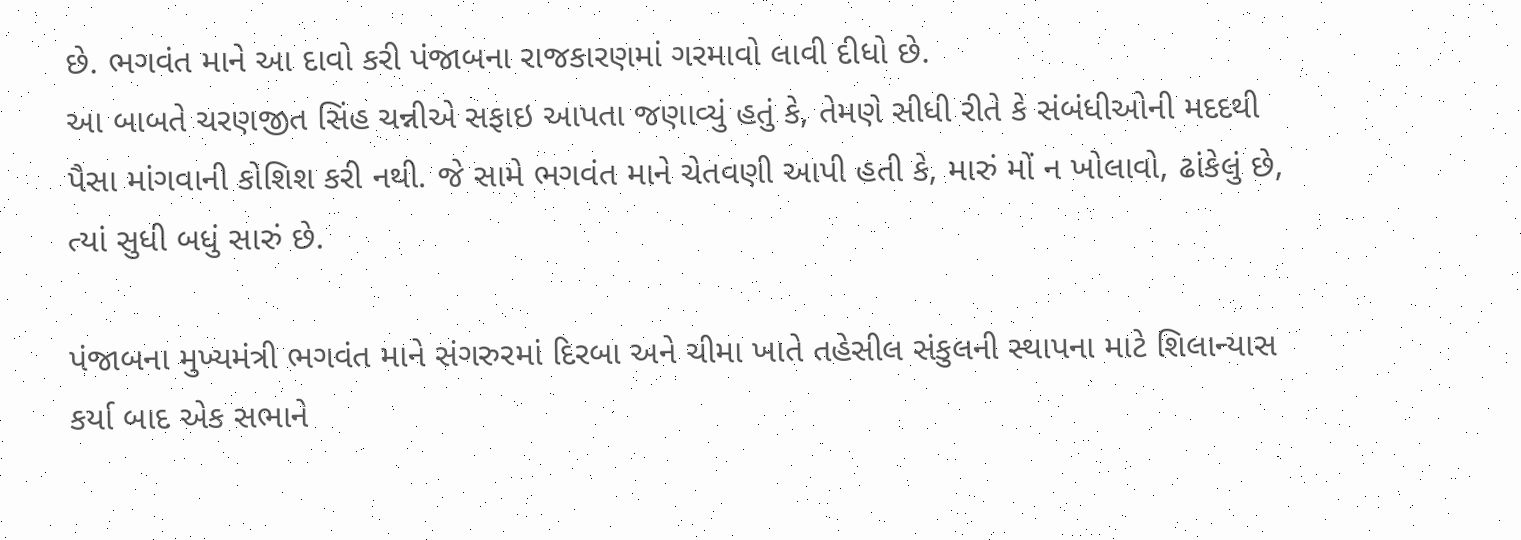છે. ભગવંત માને આ દાવો કરી પંજાબના રાજકારણમાં ગરમાવો લાવી દીધો છે.
આ બાબતે ચરણજીત સિંહ ચન્નીએ સફાઇ આપતા જણાવ્યું હતું કે, તેમણે સીધી રીતે કે સંબંધીઓની મદદથી પૈસા માંગવાની કોશિશ કરી નથી. જે સામે ભગવંત માને ચેતવણી આપી હતી કે, મારું મોં ન ખોલાવો, ઢાંકેલું છે, ત્યાં સુધી બધું સારું છે.

પંજાબના મુખ્યમંત્રી ભગવંત માને સંગરુરમાં દિરબા અને ચીમા ખાતે તહેસીલ સંકુલની સ્થાપના માટે શિલાન્યાસ કર્યા બાદ એક સભાને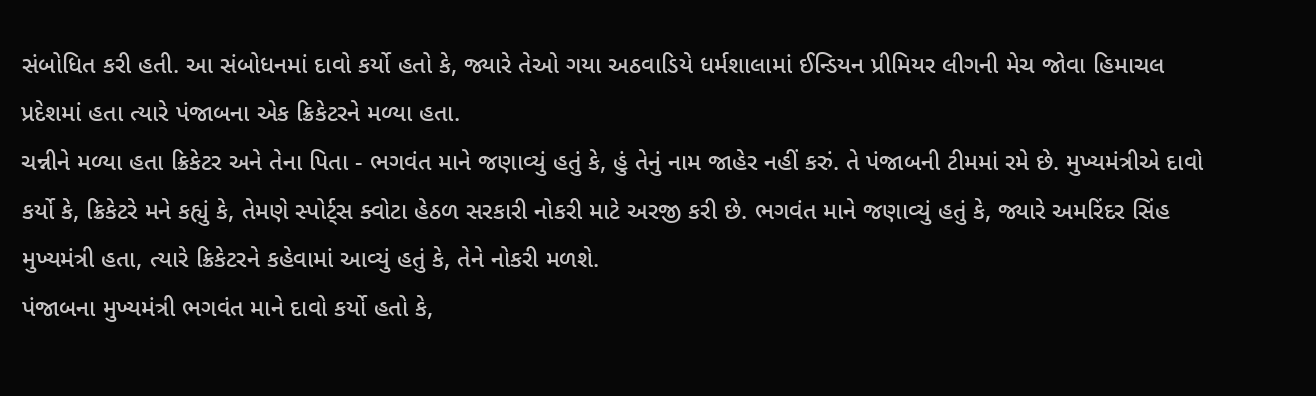સંબોધિત કરી હતી. આ સંબોધનમાં દાવો કર્યો હતો કે, જ્યારે તેઓ ગયા અઠવાડિયે ધર્મશાલામાં ઈન્ડિયન પ્રીમિયર લીગની મેચ જોવા હિમાચલ પ્રદેશમાં હતા ત્યારે પંજાબના એક ક્રિકેટરને મળ્યા હતા.
ચન્નીને મળ્યા હતા ક્રિકેટર અને તેના પિતા - ભગવંત માને જણાવ્યું હતું કે, હું તેનું નામ જાહેર નહીં કરું. તે પંજાબની ટીમમાં રમે છે. મુખ્યમંત્રીએ દાવો કર્યો કે, ક્રિકેટરે મને કહ્યું કે, તેમણે સ્પોર્ટ્સ ક્વોટા હેઠળ સરકારી નોકરી માટે અરજી કરી છે. ભગવંત માને જણાવ્યું હતું કે, જ્યારે અમરિંદર સિંહ મુખ્યમંત્રી હતા, ત્યારે ક્રિકેટરને કહેવામાં આવ્યું હતું કે, તેને નોકરી મળશે.
પંજાબના મુખ્યમંત્રી ભગવંત માને દાવો કર્યો હતો કે,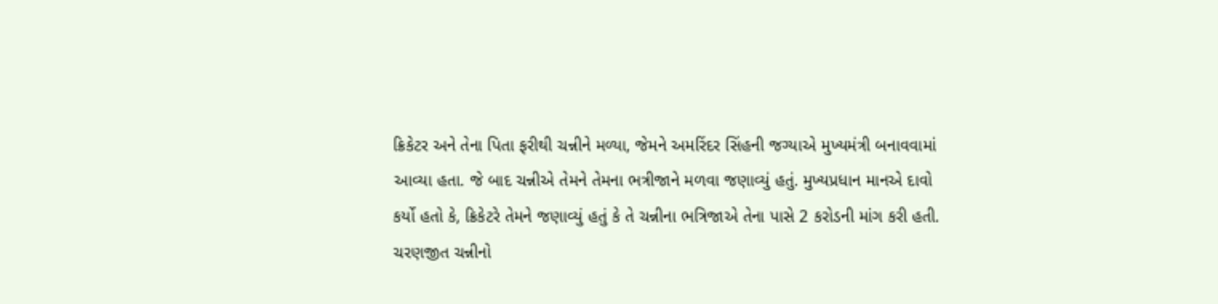ક્રિકેટર અને તેના પિતા ફરીથી ચન્નીને મળ્યા, જેમને અમરિંદર સિંહની જગ્યાએ મુખ્યમંત્રી બનાવવામાં આવ્યા હતા. જે બાદ ચન્નીએ તેમને તેમના ભત્રીજાને મળવા જણાવ્યું હતું. મુખ્યપ્રધાન માનએ દાવો કર્યો હતો કે, ક્રિકેટરે તેમને જણાવ્યું હતું કે તે ચન્નીના ભત્રિજાએ તેના પાસે 2 કરોડની માંગ કરી હતી.
ચરણજીત ચન્નીનો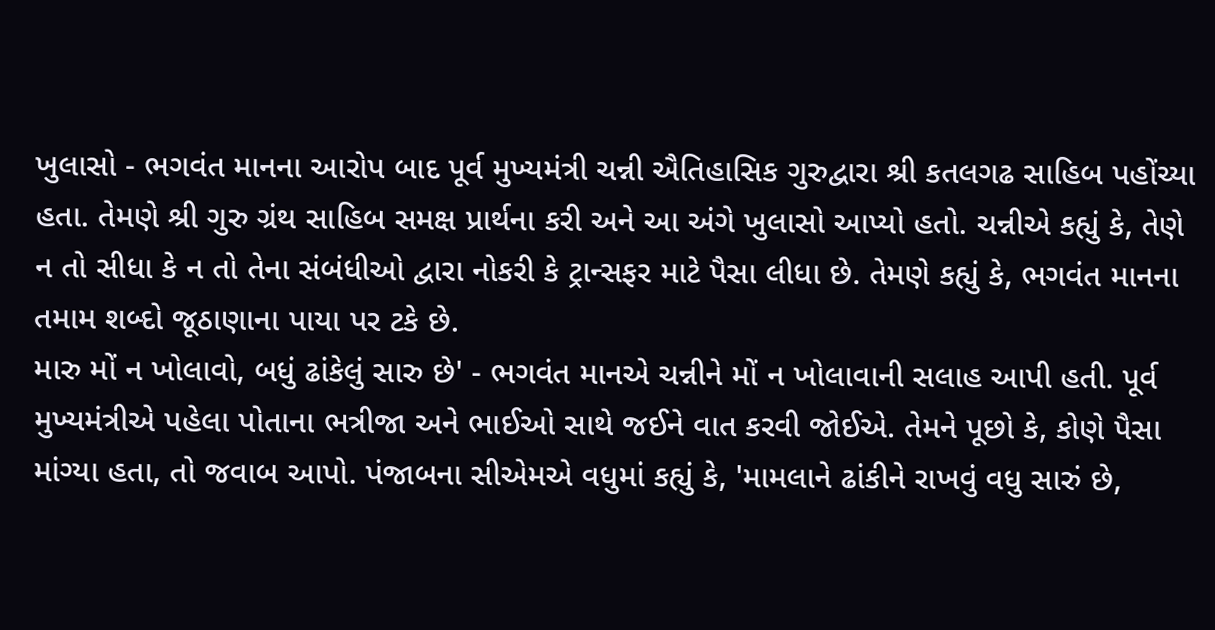ખુલાસો - ભગવંત માનના આરોપ બાદ પૂર્વ મુખ્યમંત્રી ચન્ની ઐતિહાસિક ગુરુદ્વારા શ્રી કતલગઢ સાહિબ પહોંચ્યા હતા. તેમણે શ્રી ગુરુ ગ્રંથ સાહિબ સમક્ષ પ્રાર્થના કરી અને આ અંગે ખુલાસો આપ્યો હતો. ચન્નીએ કહ્યું કે, તેણે ન તો સીધા કે ન તો તેના સંબંધીઓ દ્વારા નોકરી કે ટ્રાન્સફર માટે પૈસા લીધા છે. તેમણે કહ્યું કે, ભગવંત માનના તમામ શબ્દો જૂઠાણાના પાયા પર ટકે છે.
મારુ મોં ન ખોલાવો, બધું ઢાંકેલું સારુ છે' - ભગવંત માનએ ચન્નીને મોં ન ખોલાવાની સલાહ આપી હતી. પૂર્વ મુખ્યમંત્રીએ પહેલા પોતાના ભત્રીજા અને ભાઈઓ સાથે જઈને વાત કરવી જોઈએ. તેમને પૂછો કે, કોણે પૈસા માંગ્યા હતા, તો જવાબ આપો. પંજાબના સીએમએ વધુમાં કહ્યું કે, 'મામલાને ઢાંકીને રાખવું વધુ સારું છે,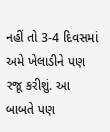નહીં તો 3-4 દિવસમાં અમે ખેલાડીને પણ રજૂ કરીશું. આ બાબતે પણ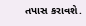તપાસ કરાવશે.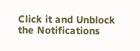Click it and Unblock the Notifications